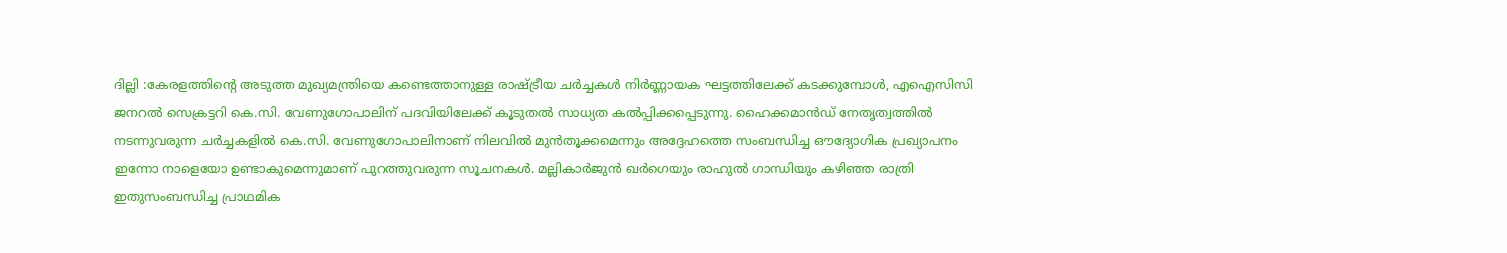ദില്ലി :കേരളത്തിൻ്റെ അടുത്ത മുഖ്യമന്ത്രിയെ കണ്ടെത്താനുള്ള രാഷ്ട്രീയ ചർച്ചകൾ നിർണ്ണായക ഘട്ടത്തിലേക്ക് കടക്കുമ്പോൾ, എഐസിസി ജനറൽ സെക്രട്ടറി കെ.സി. വേണുഗോപാലിന് പദവിയിലേക്ക് കൂടുതൽ സാധ്യത കൽപ്പിക്കപ്പെടുന്നു. ഹൈക്കമാൻഡ് നേതൃത്വത്തിൽ നടന്നുവരുന്ന ചർച്ചകളിൽ കെ.സി. വേണുഗോപാലിനാണ് നിലവിൽ മുൻതൂക്കമെന്നും അദ്ദേഹത്തെ സംബന്ധിച്ച ഔദ്യോഗിക പ്രഖ്യാപനം ഇന്നോ നാളെയോ ഉണ്ടാകുമെന്നുമാണ് പുറത്തുവരുന്ന സൂചനകൾ. മല്ലികാർജുൻ ഖർഗെയും രാഹുൽ ഗാന്ധിയും കഴിഞ്ഞ രാത്രി ഇതുസംബന്ധിച്ച പ്രാഥമിക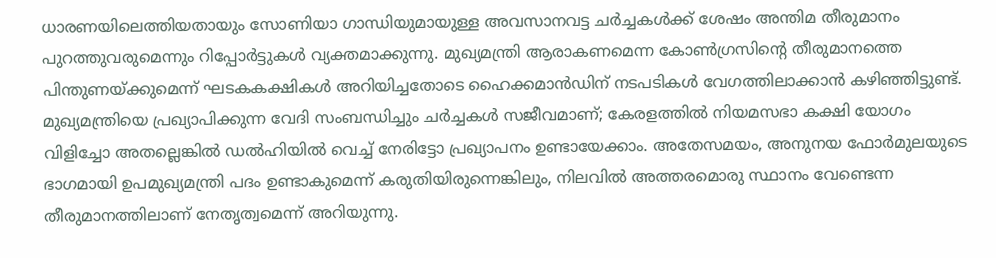ധാരണയിലെത്തിയതായും സോണിയാ ഗാന്ധിയുമായുള്ള അവസാനവട്ട ചർച്ചകൾക്ക് ശേഷം അന്തിമ തീരുമാനം പുറത്തുവരുമെന്നും റിപ്പോർട്ടുകൾ വ്യക്തമാക്കുന്നു. മുഖ്യമന്ത്രി ആരാകണമെന്ന കോൺഗ്രസിൻ്റെ തീരുമാനത്തെ പിന്തുണയ്ക്കുമെന്ന് ഘടകകക്ഷികൾ അറിയിച്ചതോടെ ഹൈക്കമാൻഡിന് നടപടികൾ വേഗത്തിലാക്കാൻ കഴിഞ്ഞിട്ടുണ്ട്.
മുഖ്യമന്ത്രിയെ പ്രഖ്യാപിക്കുന്ന വേദി സംബന്ധിച്ചും ചർച്ചകൾ സജീവമാണ്; കേരളത്തിൽ നിയമസഭാ കക്ഷി യോഗം വിളിച്ചോ അതല്ലെങ്കിൽ ഡൽഹിയിൽ വെച്ച് നേരിട്ടോ പ്രഖ്യാപനം ഉണ്ടായേക്കാം. അതേസമയം, അനുനയ ഫോർമുലയുടെ ഭാഗമായി ഉപമുഖ്യമന്ത്രി പദം ഉണ്ടാകുമെന്ന് കരുതിയിരുന്നെങ്കിലും, നിലവിൽ അത്തരമൊരു സ്ഥാനം വേണ്ടെന്ന തീരുമാനത്തിലാണ് നേതൃത്വമെന്ന് അറിയുന്നു.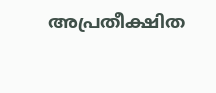അപ്രതീക്ഷിത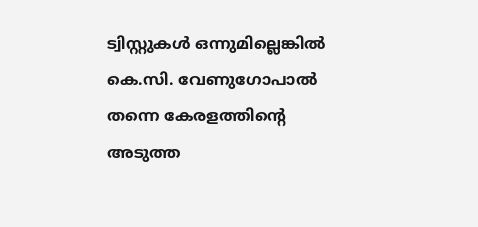ട്വിസ്റ്റുകൾ ഒന്നുമില്ലെങ്കിൽ കെ.സി. വേണുഗോപാൽ തന്നെ കേരളത്തിൻ്റെ അടുത്ത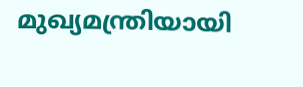മുഖ്യമന്ത്രിയായി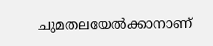ചുമതലയേൽക്കാനാണ്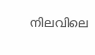നിലവിലെ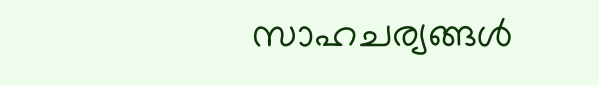സാഹചര്യങ്ങൾ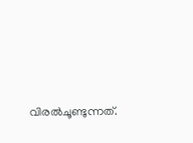വിരൽചൂണ്ടുന്നത്.